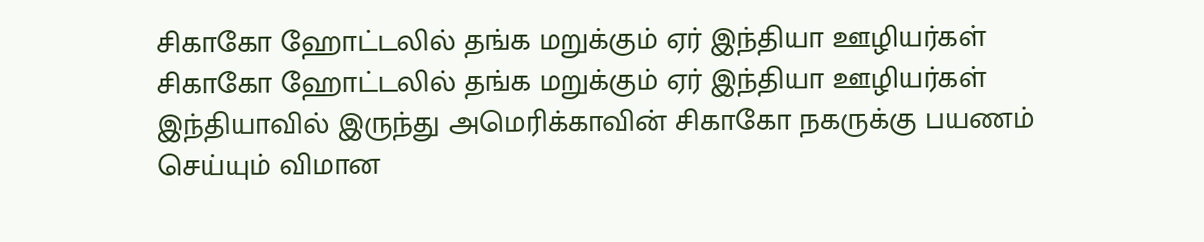சிகாகோ ஹோட்டலில் தங்க மறுக்கும் ஏர் இந்தியா ஊழியர்கள்
சிகாகோ ஹோட்டலில் தங்க மறுக்கும் ஏர் இந்தியா ஊழியர்கள்
இந்தியாவில் இருந்து அமெரிக்காவின் சிகாகோ நகருக்கு பயணம் செய்யும் விமான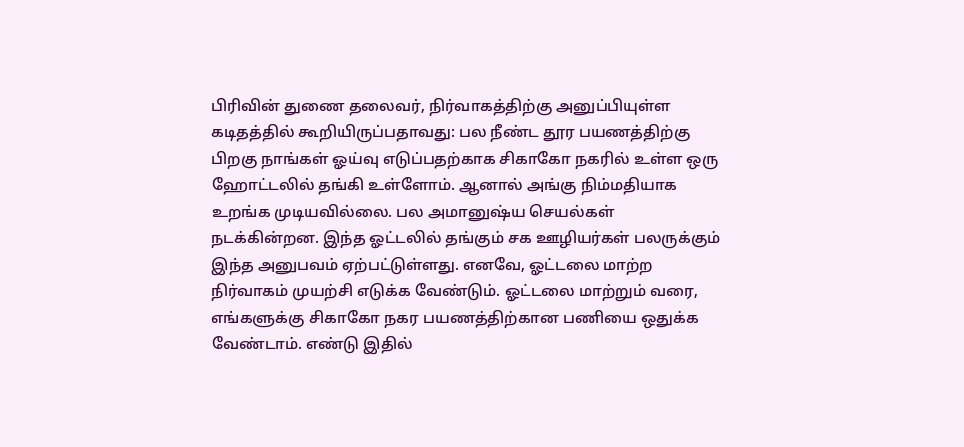பிரிவின் துணை தலைவர், நிர்வாகத்திற்கு அனுப்பியுள்ள கடிதத்தில் கூறியிருப்பதாவது: பல நீண்ட தூர பயணத்திற்கு பிறகு நாங்கள் ஓய்வு எடுப்பதற்காக சிகாகோ நகரில் உள்ள ஒரு ஹோட்டலில் தங்கி உள்ளோம். ஆனால் அங்கு நிம்மதியாக உறங்க முடியவில்லை. பல அமானுஷ்ய செயல்கள் நடக்கின்றன. இந்த ஓட்டலில் தங்கும் சக ஊழியர்கள் பலருக்கும் இந்த அனுபவம் ஏற்பட்டுள்ளது. எனவே, ஓட்டலை மாற்ற நிர்வாகம் முயற்சி எடுக்க வேண்டும். ஓட்டலை மாற்றும் வரை, எங்களுக்கு சிகாகோ நகர பயணத்திற்கான பணியை ஒதுக்க வேண்டாம். எண்டு இதில்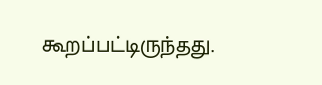கூறப்பட்டிருந்தது.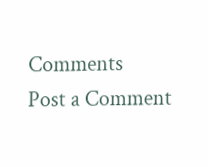Comments
Post a Comment